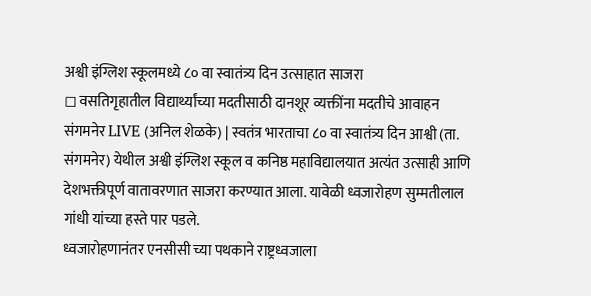अश्वी इंग्लिश स्कूलमध्ये ८० वा स्वातंत्र्य दिन उत्साहात साजरा
◻ वसतिगृहातील विद्यार्थ्यांच्या मदतीसाठी दानशूर व्यक्तींना मदतीचे आवाहन
संगमनेर LIVE (अनिल शेळके) | स्वतंत्र भारताचा ८० वा स्वातंत्र्य दिन आश्वी (ता. संगमनेर) येथील अश्वी इंग्लिश स्कूल व कनिष्ठ महाविद्यालयात अत्यंत उत्साही आणि देशभक्तीपूर्ण वातावरणात साजरा करण्यात आला. यावेळी ध्वजारोहण सुम्मतीलाल गांधी यांच्या हस्ते पार पडले.
ध्वजारोहणानंतर एनसीसी च्या पथकाने राष्ट्रध्वजाला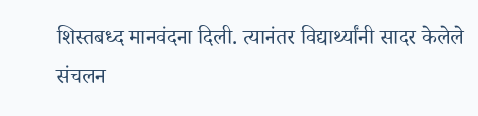शिस्तबध्द मानवंदना दिली. त्यानंतर विद्यार्थ्यांनी सादर केलेले संचलन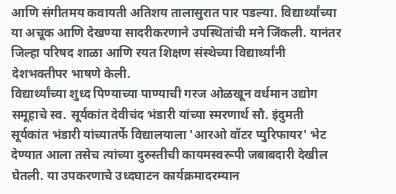आणि संगीतमय कवायती अतिशय तालासुरात पार पडल्या. विद्यार्थ्यांच्या या अचूक आणि देखण्या सादरीकरणाने उपस्थितांची मने जिंकली. यानंतर जिल्हा परिषद शाळा आणि रयत शिक्षण संस्थेच्या विद्यार्थ्यांनी देशभक्तीपर भाषणे केली.
विद्यार्थ्यांच्या शुध्द पिण्याच्या पाण्याची गरज ओळखून वर्धमान उद्योग समूहाचे स्व. सूर्यकांत देवीचंद भंडारी यांच्या स्मरणार्थ सौ. इंदुमती सूर्यकांत भंडारी यांच्यातर्फे विद्यालयाला 'आरओ वॉटर प्युरिफायर' भेट देण्यात आला तसेच त्यांच्या दुरुस्तीची कायमस्वरूपी जबाबदारी देखील घेतली. या उपकरणाचे उध्दघाटन कार्यक्रमादरम्यान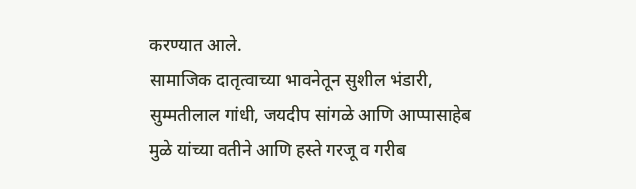करण्यात आले.
सामाजिक दातृत्वाच्या भावनेतून सुशील भंडारी, सुम्मतीलाल गांधी, जयदीप सांगळे आणि आप्पासाहेब मुळे यांच्या वतीने आणि हस्ते गरजू व गरीब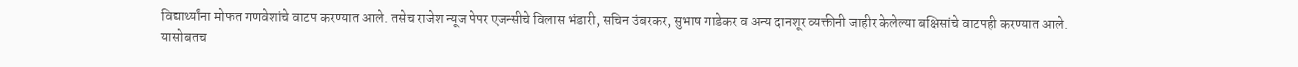विद्यार्थ्यांना मोफत गणवेशांचे वाटप करण्यात आले. तसेच राजेश न्यूज पेपर एजन्सीचे विलास भंडारी, सचिन उंबरकर, सुभाष गाडेकर व अन्य दानशूर व्यक्तीनी जाहीर केलेल्या बक्षिसांचे वाटपही करण्यात आले. यासोबतच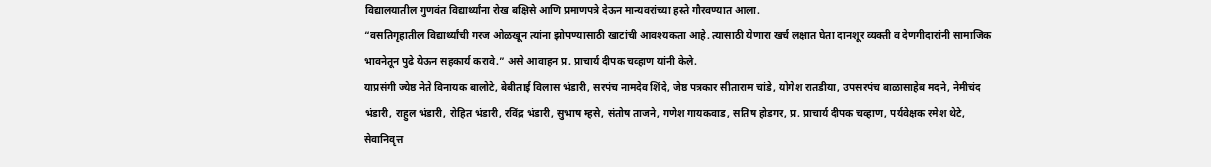विद्यालयातील गुणवंत विद्यार्थ्यांना रोख बक्षिसे आणि प्रमाणपत्रे देऊन मान्यवरांच्या हस्ते गौरवण्यात आला.
“वसतिगृहातील विद्यार्थ्यांची गरज ओळखून त्यांना झोपण्यासाठी खाटांची आवश्यकता आहे. त्यासाठी येणारा खर्च लक्षात घेता दानशूर व्यक्ती व देणगीदारांनी सामाजिक भावनेतून पुढे येऊन सहकार्य करावे.” असे आवाहन प्र. प्राचार्य दीपक चव्हाण यांनी केले.
याप्रसंगी ज्येष्ठ नेते विनायक बालोटे, बेबीताई विलास भंडारी, सरपंच नामदेव शिंदे, जेष्ठ पत्रकार सीताराम चांडे, योगेश रातडीया, उपसरपंच बाळासाहेब मदने, नेमीचंद भंडारी, राहुल भंडारी, रोहित भंडारी, रविंद्र भंडारी, सुभाष म्हसे, संतोष ताजने, गणेश गायकवाड, सतिष होडगर, प्र. प्राचार्य दीपक चव्हाण, पर्यवेक्षक रमेश थेटे, सेवानिवृत्त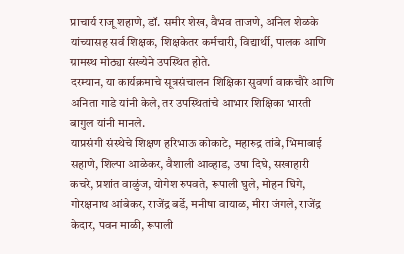प्राचार्य राजू शहाणे, डॉ. समीर शेख, वैभव ताजणे, अनिल शेळके यांच्यासह सर्व शिक्षक, शिक्षकेतर कर्मचारी, विद्यार्थी, पालक आणि ग्रामस्थ मोठ्या संख्येने उपस्थित होते.
दरम्यान, या कार्यक्रमाचे सूत्रसंचालन शिक्षिका सुवर्णा वाकचौरे आणि अनिता गाडे यांनी केले, तर उपस्थितांचे आभार शिक्षिका भारती बागुल यांनी मानले.
याप्रसंगी संस्थेचे शिक्षण हरिभाऊ कोकाटे, महारुद्र तांबे, भिमाबाई सहाणे, शिल्पा आळेकर, वैशाली आव्हाड, उषा दिघे, सखाहारी कचरे, प्रशांत वाळुंज, योगेश रुपवते, रूपाली घुले, मोहन घिगे, गोरक्षनाथ आंबेकर, राजेंद्र बर्डे, मनीषा वायाळ, मीरा जंगले, राजेंद्र केदार, पवन माळी, रूपाली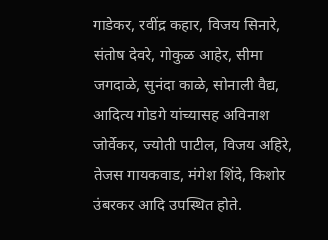गाडेकर, रवींद्र कहार, विजय सिनारे, संतोष देवरे, गोकुळ आहेर, सीमा जगदाळे, सुनंदा काळे, सोनाली वैद्य, आदित्य गोडगे यांच्यासह अविनाश जोर्वेकर, ज्योती पाटील, विजय अहिरे, तेजस गायकवाड, मंगेश शिंदे, किशोर उंबरकर आदि उपस्थित होते.